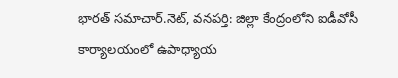భారత్ సమాచార్.నెట్, వనపర్తి: జిల్లా కేంద్రంలోని ఐడీవోసీ కార్యాలయంలో ఉపాధ్యాయ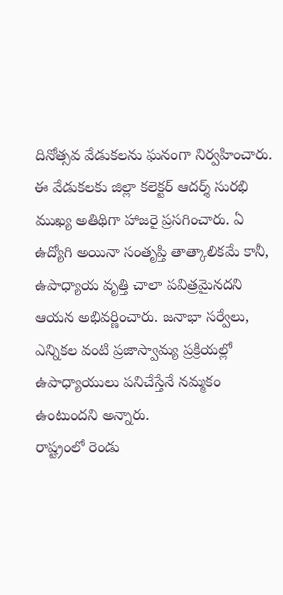దినోత్సవ వేడుకలను ఘనంగా నిర్వహించారు. ఈ వేడుకలకు జిల్లా కలెక్టర్ ఆదర్శ్ సురభి ముఖ్య అతిథిగా హాజరై ప్రసగించారు. ఏ ఉద్యోగి అయినా సంతృప్తి తాత్కాలికమే కానీ, ఉపాధ్యాయ వృత్తి చాలా పవిత్రమైనదని ఆయన అభివర్ణించారు. జనాభా సర్వేలు, ఎన్నికల వంటి ప్రజాస్వామ్య ప్రక్రియల్లో ఉపాధ్యాయులు పనిచేస్తేనే నమ్మకం ఉంటుందని అన్నారు.
రాష్ట్రంలో రెండు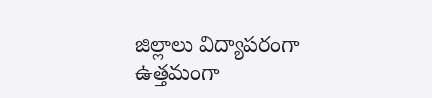జిల్లాలు విద్యాపరంగా ఉత్తమంగా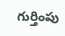గుర్తింపు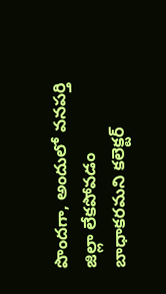పొందగా, అందులో వనపర్తి జిల్లా లేకపోవడం బాధాకరమని కలెక్టర్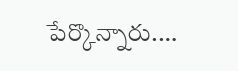పేర్కొన్నారు.…